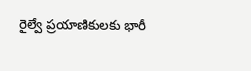రైల్వే ప్రయాణికులకు భారీ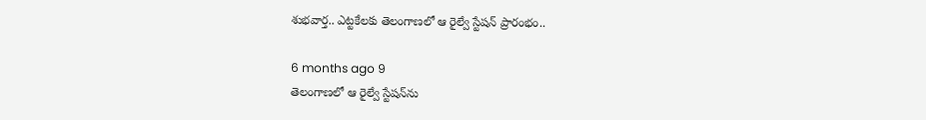శుభవార్త.. ఎట్టకేలకు తెలంగాణలో ఆ రైల్వే స్టేషన్ ప్రారంభం..

6 months ago 9
తెలంగాణలో ఆ రైల్వే స్టేషన్‌ను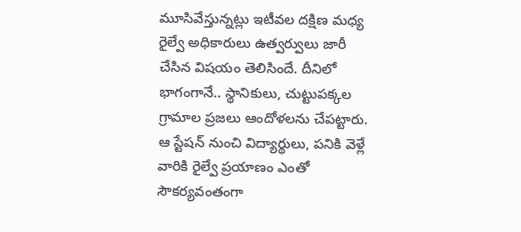మూసివేస్తున్నట్లు ఇటీవల దక్షిణ మధ్య రైల్వే అధికారులు ఉత్వర్వులు జారీ చేసిన విషయం తెలిసిందే. దీనిలో భాగంగానే.. స్థానికులు, చుట్టుపక్కల గ్రామాల ప్రజలు ఆందోళలను చేపట్టారు. ఆ స్టేషన్‌ నుంచి విద్యార్థులు, పనికి వెళ్లే వారికి రైల్వే ప్రయాణం ఎంతో సౌకర్యవంతంగా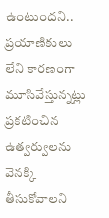ఉంటుందని.. ప్రయాణికులు లేని కారణంగా మూసివేస్తున్నట్లు ప్రకటించిన ఉత్వర్వులను వెనక్కి తీసుకోవాలని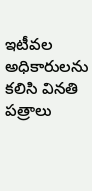ఇటీవల అధికారులను కలిసి వినతి పత్రాలు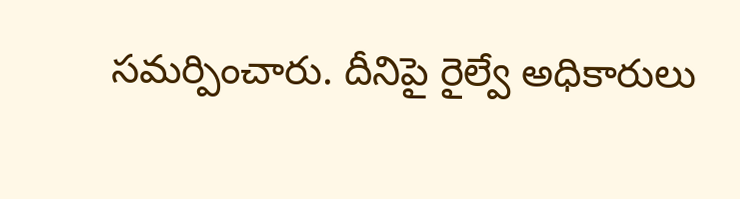సమర్పించారు. దీనిపై రైల్వే అధికారులు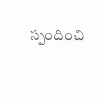స్పందించి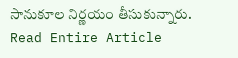సానుకూల నిర్ణయం తీసుకున్నారు.
Read Entire Article